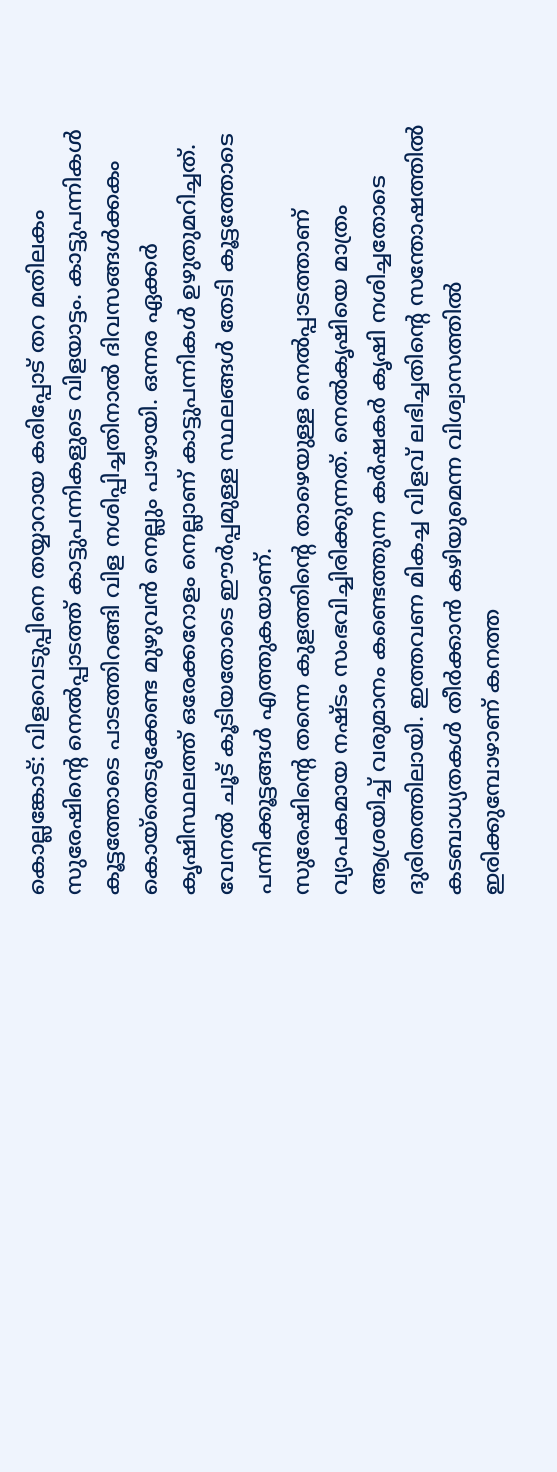കൊല്ലങ്കോട്: വിളവെടുപ്പിനെ തയ്യാറായ കരിപ്പോട് തറ മതിലകം സുരേഷിന്റെ നെൽപ്പാടത്ത് കാട്ടുപന്നികളുടെ വിളയാട്ടം. കാട്ടുപന്നികൾ കൂട്ടത്തോടെ പാടത്തിറങ്ങി വിള നശിപ്പിച്ചതിനാൽ ദിവസങ്ങൾക്കകം കൊയ്തെടുക്കേണ്ട മുഴുവൻ നെല്ലും പാഴായി. ഒന്നര ഏക്കർ കൃഷിസ്ഥലത്ത് ഒരേക്കറോളം നെല്ലാണ് കാട്ടുപന്നികൾ ഉഴുതുമറിച്ചത്. വേനൽ ചൂട് കൂടിയതോടെ ഈർപ്പമുള്ള സ്ഥലങ്ങൾ തേടി കൂട്ടത്തോടെ പന്നിക്കൂട്ടങ്ങൾ എത്തുകയാണ്.
സുരേഷിന്റെ തന്നെ കുളത്തിന്റെ താഴെയുള്ള നെൽപ്പാടത്താണ് വ്യാപകമായ നഷ്ടം സംഭവിച്ചിരിക്കുന്നത്. നെൽകൃഷിയെ മാത്രം ആശ്രയിച്ച് വരുമാനം കണ്ടെത്തുന്ന കർഷകർ കൃഷി നശിച്ചതോടെ ദുരിതത്തിലായി. ഇത്തവണ മികച്ച വിളവ് ലഭിച്ചതിന്റെ സന്തോഷത്തിൽ കടബാധ്യതകൾ തീർക്കാൻ കഴിയുമെന്ന വിശ്വാസത്തിൽ ഇരിക്കുമ്പോഴാണ് കനത്ത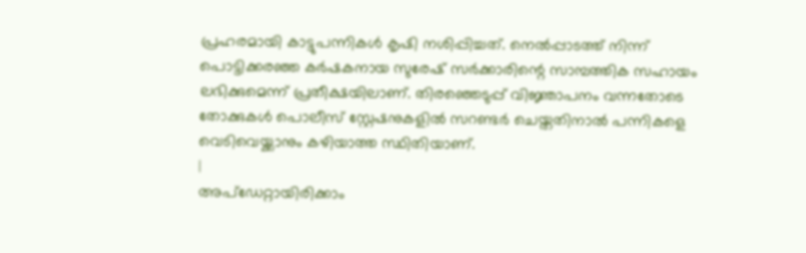പ്രഹരമായി കാട്ടുപന്നികൾ കൃഷി നശിപ്പിച്ചത്. നെൽപ്പാടത്ത് നിന്ന് പൊട്ടിക്കരഞ്ഞ കർഷകനായ സുരേഷ് സർക്കാരിന്റെ സാമ്പത്തിക സഹായം ലഭിക്കുമെന്ന് പ്രതീക്ഷയിലാണ്. തിരഞ്ഞെടുപ്പ് വിജ്ഞാപനം വന്നതോടെ തോക്കുകൾ പൊലീസ് സ്റ്റേഷനുകളിൽ സറണ്ടർ ചെയ്തതിനാൽ പന്നികളെ വെടിവെയ്ക്കാനും കഴിയാത്ത സ്ഥിതിയാണ്.
|
അപ്ഡേറ്റായിരിക്കാം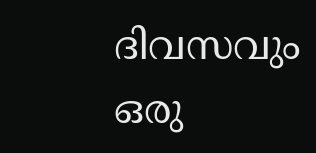ദിവസവും
ഒരു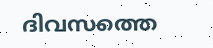ദിവസത്തെ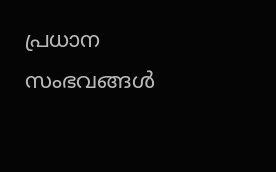പ്രധാന സംഭവങ്ങൾ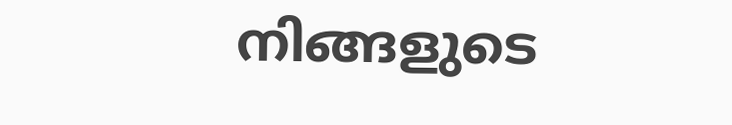നിങ്ങളുടെ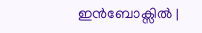ഇൻബോക്സിൽ |